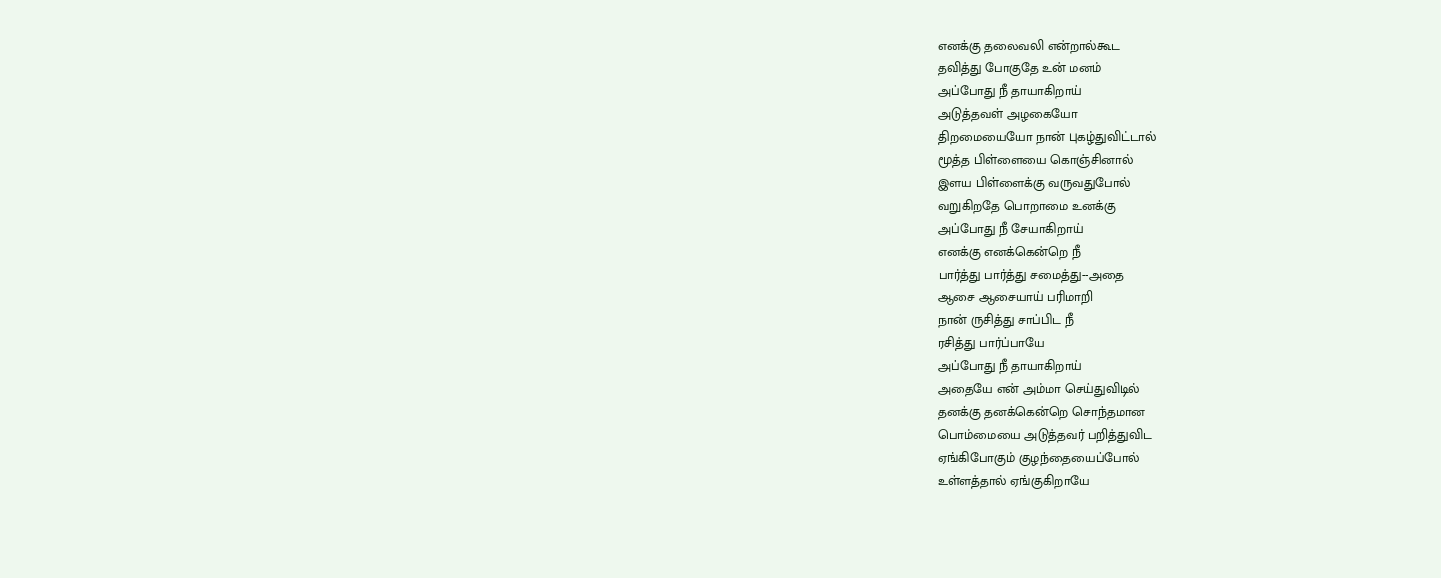எனக்கு தலைவலி என்றால்கூட
தவித்து போகுதே உன் மனம்
அப்போது நீ தாயாகிறாய்
அடுத்தவள் அழகையோ
திறமையையோ நான் புகழ்துவிட்டால்
மூத்த பிள்ளையை கொஞ்சினால்
இளய பிள்ளைக்கு வருவதுபோல்
வறுகிறதே பொறாமை உனக்கு
அப்போது நீ சேயாகிறாய்
எனக்கு எனக்கென்றெ நீ
பார்த்து பார்த்து சமைத்து--அதை
ஆசை ஆசையாய் பரிமாறி
நான் ருசித்து சாப்பிட நீ
ரசித்து பார்ப்பாயே
அப்போது நீ தாயாகிறாய்
அதையே என் அம்மா செய்துவிடில்
தனக்கு தனக்கென்றெ சொந்தமான
பொம்மையை அடுத்தவர் பறித்துவிட
ஏங்கிபோகும் குழந்தையைப்போல்
உள்ளத்தால் ஏங்குகிறாயே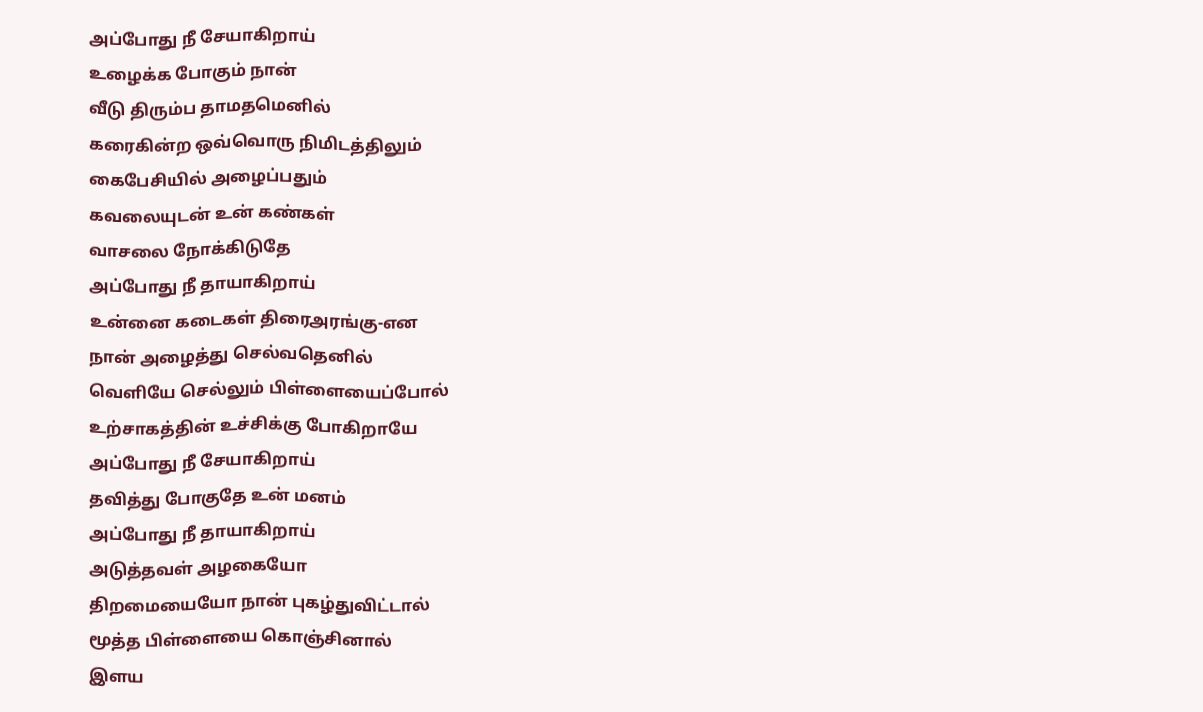அப்போது நீ சேயாகிறாய்
உழைக்க போகும் நான்
வீடு திரும்ப தாமதமெனில்
கரைகின்ற ஒவ்வொரு நிமிடத்திலும்
கைபேசியில் அழைப்பதும்
கவலையுடன் உன் கண்கள்
வாசலை நோக்கிடுதே
அப்போது நீ தாயாகிறாய்
உன்னை கடைகள் திரைஅரங்கு-என
நான் அழைத்து செல்வதெனில்
வெளியே செல்லும் பிள்ளையைப்போல்
உற்சாகத்தின் உச்சிக்கு போகிறாயே
அப்போது நீ சேயாகிறாய்
தவித்து போகுதே உன் மனம்
அப்போது நீ தாயாகிறாய்
அடுத்தவள் அழகையோ
திறமையையோ நான் புகழ்துவிட்டால்
மூத்த பிள்ளையை கொஞ்சினால்
இளய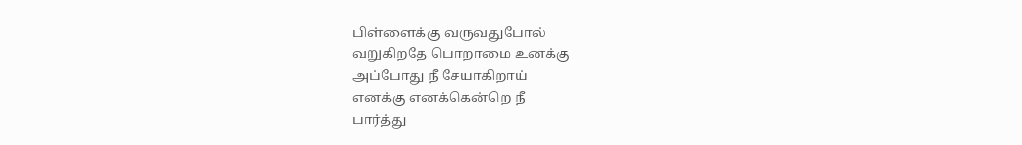பிள்ளைக்கு வருவதுபோல்
வறுகிறதே பொறாமை உனக்கு
அப்போது நீ சேயாகிறாய்
எனக்கு எனக்கென்றெ நீ
பார்த்து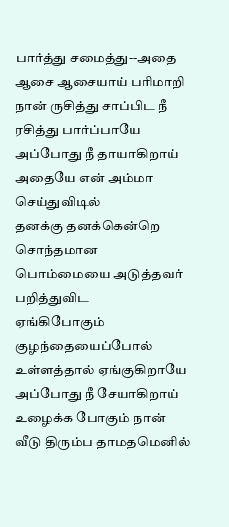பார்த்து சமைத்து--அதை
ஆசை ஆசையாய் பரிமாறி
நான் ருசித்து சாப்பிட நீ
ரசித்து பார்ப்பாயே
அப்போது நீ தாயாகிறாய்
அதையே என் அம்மா செய்துவிடில்
தனக்கு தனக்கென்றெ சொந்தமான
பொம்மையை அடுத்தவர் பறித்துவிட
ஏங்கிபோகும் குழந்தையைப்போல்
உள்ளத்தால் ஏங்குகிறாயே
அப்போது நீ சேயாகிறாய்
உழைக்க போகும் நான்
வீடு திரும்ப தாமதமெனில்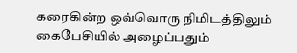கரைகின்ற ஒவ்வொரு நிமிடத்திலும்
கைபேசியில் அழைப்பதும்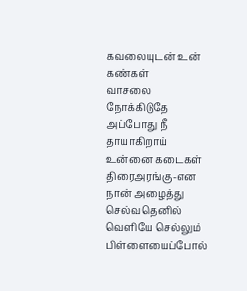கவலையுடன் உன் கண்கள்
வாசலை நோக்கிடுதே
அப்போது நீ தாயாகிறாய்
உன்னை கடைகள் திரைஅரங்கு-என
நான் அழைத்து செல்வதெனில்
வெளியே செல்லும் பிள்ளையைப்போல்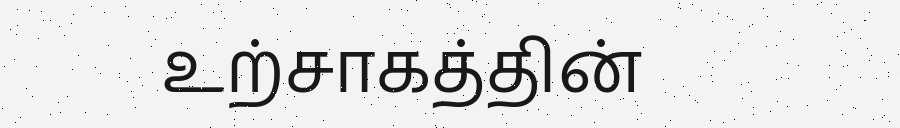உற்சாகத்தின்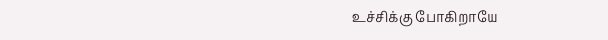உச்சிக்கு போகிறாயே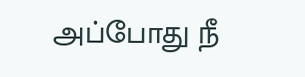அப்போது நீ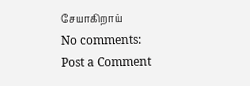சேயாகிறாய்
No comments:
Post a Comment